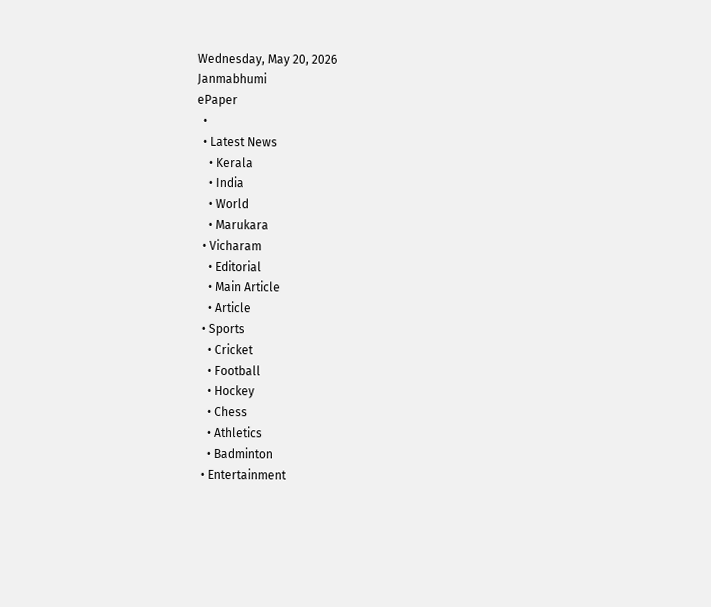Wednesday, May 20, 2026
Janmabhumi
ePaper
  •
  • Latest News
    • Kerala
    • India
    • World
    • Marukara
  • Vicharam
    • Editorial
    • Main Article
    • Article
  • Sports
    • Cricket
    • Football
    • Hockey
    • Chess
    • Athletics
    • Badminton
  • Entertainment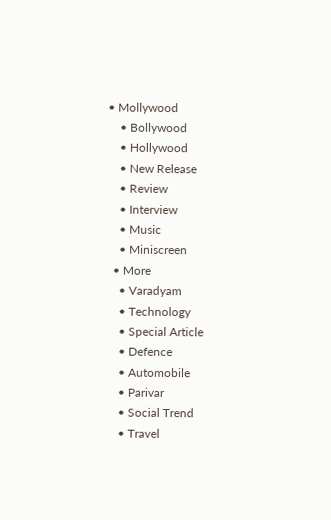• Mollywood
    • Bollywood
    • Hollywood
    • New Release
    • Review
    • Interview
    • Music
    • Miniscreen
  • More
    • Varadyam
    • Technology
    • Special Article
    • Defence
    • Automobile
    • Parivar
    • Social Trend
    • Travel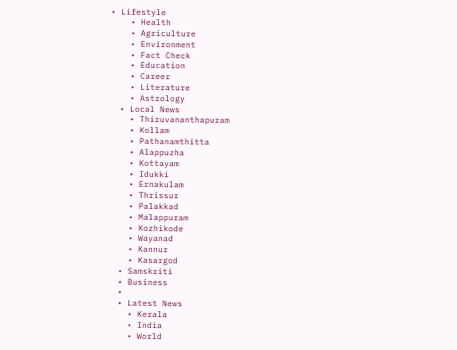• Lifestyle
    • Health
    • Agriculture
    • Environment
    • Fact Check
    • Education
    • Career
    • Literature
    • Astrology
  • Local News
    • Thiruvananthapuram
    • Kollam
    • Pathanamthitta
    • Alappuzha
    • Kottayam
    • Idukki
    • Ernakulam
    • Thrissur
    • Palakkad
    • Malappuram
    • Kozhikode
    • Wayanad
    • Kannur
    • Kasargod
  • Samskriti
  • Business
  •
  • Latest News
    • Kerala
    • India
    • World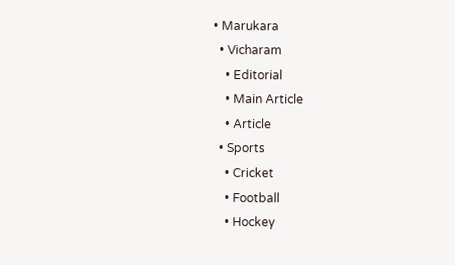• Marukara
  • Vicharam
    • Editorial
    • Main Article
    • Article
  • Sports
    • Cricket
    • Football
    • Hockey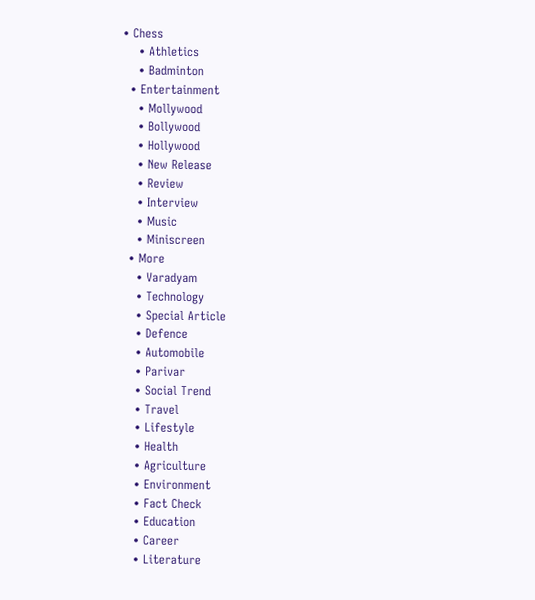• Chess
    • Athletics
    • Badminton
  • Entertainment
    • Mollywood
    • Bollywood
    • Hollywood
    • New Release
    • Review
    • Interview
    • Music
    • Miniscreen
  • More
    • Varadyam
    • Technology
    • Special Article
    • Defence
    • Automobile
    • Parivar
    • Social Trend
    • Travel
    • Lifestyle
    • Health
    • Agriculture
    • Environment
    • Fact Check
    • Education
    • Career
    • Literature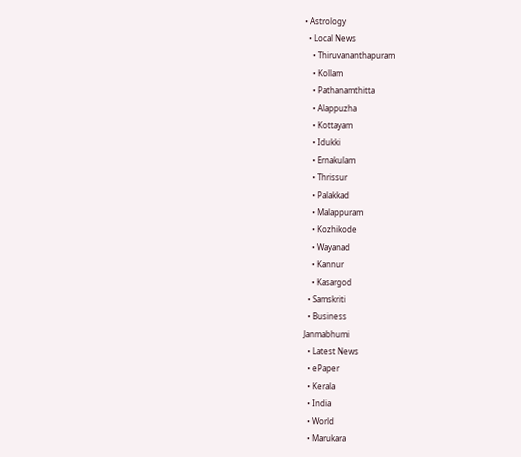• Astrology
  • Local News
    • Thiruvananthapuram
    • Kollam
    • Pathanamthitta
    • Alappuzha
    • Kottayam
    • Idukki
    • Ernakulam
    • Thrissur
    • Palakkad
    • Malappuram
    • Kozhikode
    • Wayanad
    • Kannur
    • Kasargod
  • Samskriti
  • Business
Janmabhumi
  • Latest News
  • ePaper
  • Kerala
  • India
  • World
  • Marukara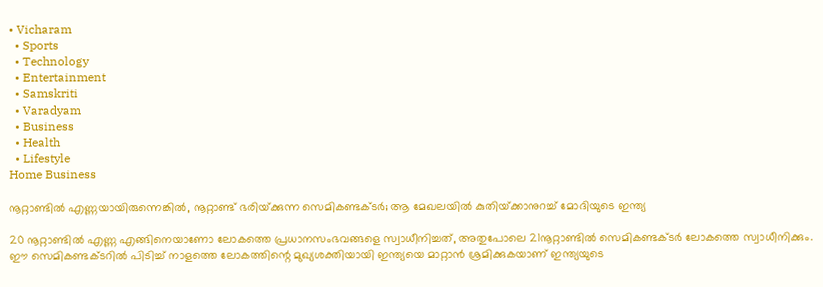• Vicharam
  • Sports
  • Technology
  • Entertainment
  • Samskriti
  • Varadyam
  • Business
  • Health
  • Lifestyle
Home Business

നൂറ്റാണ്ടില്‍ എണ്ണയായിരുന്നെങ്കില്‍, നൂറ്റാണ്ട് ഭരിയ്‌ക്കുന്ന സെമികണ്ടക്ടര്‍; ആ മേഖലയില്‍ കുതിയ്‌ക്കാനുറച്ച് മോദിയുടെ ഇന്ത്യ

20 നൂറ്റാണ്ടില്‍ എണ്ണ എങ്ങിനെയാണോ ലോകത്തെ പ്രധാനസംഭവങ്ങളെ സ്വാധീനിച്ചത്, അതുപോലെ 21നൂറ്റാണ്ടില്‍ സെമികണ്ടക്ടര്‍ ലോകത്തെ സ്വാധീനിക്കും. ഈ സെമികണ്ടക്ടറില്‍ പിടിച്ച് നാളത്തെ ലോകത്തിന്റെ മുഖ്യശക്തിയായി ഇന്ത്യയെ മാറ്റാന്‍ ശ്രമിക്കുകയാണ് ഇന്ത്യയുടെ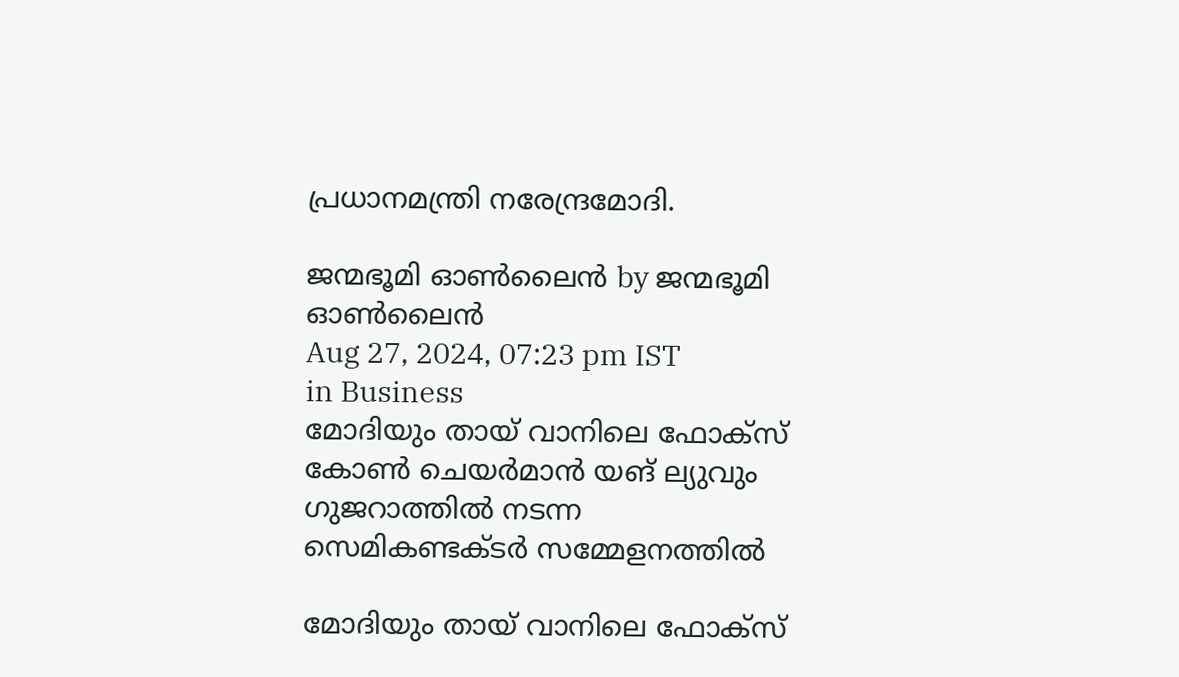പ്രധാനമന്ത്രി നരേന്ദ്രമോദി.

ജന്മഭൂമി ഓണ്‍ലൈന്‍ by ജന്മഭൂമി ഓണ്‍ലൈന്‍
Aug 27, 2024, 07:23 pm IST
in Business
മോദിയും തായ് വാനിലെ ഫോക്സ് കോണ്‍ ചെയര്‍മാന്‍ യങ് ല്യുവും ഗുജറാത്തില്‍ നടന്ന സെമികണ്ടക്ടര്‍ സമ്മേളനത്തില്‍

മോദിയും തായ് വാനിലെ ഫോക്സ്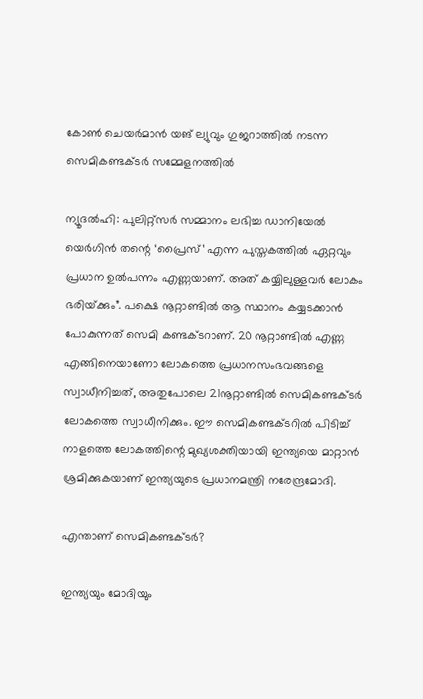കോണ്‍ ചെയര്‍മാന്‍ യങ് ല്യുവും ഗുജറാത്തില്‍ നടന്ന സെമികണ്ടക്ടര്‍ സമ്മേളനത്തില്‍

ന്യൂദല്‍ഹി: പുലിറ്റ്സര്‍ സമ്മാനം ലഭിച്ച ഡാനിയേല്‍ യെര്‍ഗിന്‍ തന്റെ ‘പ്രൈസ്’ എന്ന പുസ്തകത്തില്‍ ഏറ്റവും പ്രധാന ഉല്‍പന്നം എണ്ണയാണ്. അത് കയ്യിലുള്ളവര്‍ ലോകം ഭരിയ്‌ക്കും”. പക്ഷെ നൂറ്റാണ്ടില്‍ ആ സ്ഥാനം കയ്യടക്കാന്‍ പോകുന്നത് സെമി കണ്ടക്ടറാണ്. 20 നൂറ്റാണ്ടില്‍ എണ്ണ എങ്ങിനെയാണോ ലോകത്തെ പ്രധാനസംഭവങ്ങളെ സ്വാധീനിച്ചത്, അതുപോലെ 21നൂറ്റാണ്ടില്‍ സെമികണ്ടക്ടര്‍ ലോകത്തെ സ്വാധീനിക്കും. ഈ സെമികണ്ടക്ടറില്‍ പിടിച്ച് നാളത്തെ ലോകത്തിന്റെ മുഖ്യശക്തിയായി ഇന്ത്യയെ മാറ്റാന്‍ ശ്രമിക്കുകയാണ് ഇന്ത്യയുടെ പ്രധാനമന്ത്രി നരേന്ദ്രമോദി.

എന്താണ് സെമികണ്ടക്ടര്‍?

ഇന്ത്യയും മോദിയും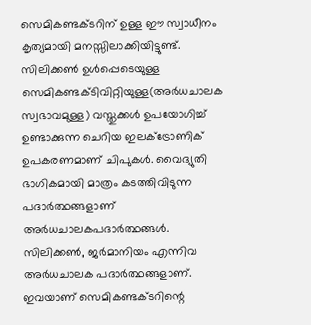സെമികണ്ടക്ടറിന് ഉള്ള ഈ സ്വാധീനം കൃത്യമായി മനസ്സിലാക്കിയിട്ടുണ്ട്. സിലിക്കണ്‍ ഉള്‍പ്പെടെയുള്ള സെമികണ്ടക്ടിവിറ്റിയുള്ള(അര്‍ധചാലക സ്വഭാവമുള്ള) വസ്തുക്കള്‍ ഉപയോഗിച്ച് ഉണ്ടാക്കുന്ന ചെറിയ ഇലക്ട്രോണിക് ഉപകരണമാണ് ചിപുകള്‍. വൈദ്യുതി ഭാഗികമായി മാത്രം കടത്തിവിടുന്ന പദാര്‍ത്ഥങ്ങളാണ് അര്‍ധചാലകപദാര്‍ത്ഥങ്ങള്‍. സിലിക്കണ്‍, ജര്‍മാനിയം എന്നിവ അര്‍ധചാലക പദാര്‍ത്ഥങ്ങളാണ്. ഇവയാണ് സെമികണ്ടക്ടറിന്റെ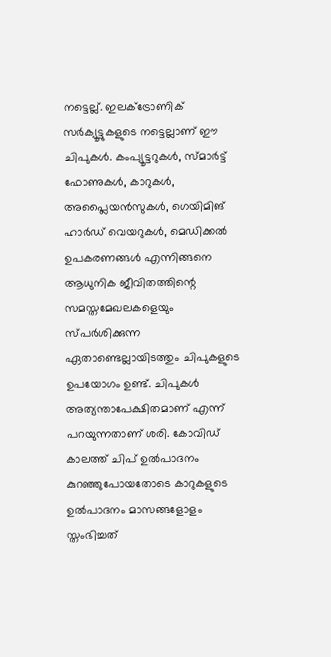നട്ടെല്ല്. ഇലക്ട്രോണിക് സര്‍ക്യൂട്ടുകളുടെ നട്ടെല്ലാണ് ഈ ചിപുകള്‍. കംപ്യൂട്ടറുകള്‍, സ്മാര്‍ട്ട് ഫോണുകള്‍, കാറുകള്‍, അപ്ലൈയന്‍സുകള്‍, ഗെയിമിങ് ഹാര്‍ഡ് വെയറുകള്‍, മെഡിക്കല്‍ ഉപകരണങ്ങള്‍ എന്നിങ്ങനെ ആധുനിക ജീവിതത്തിന്റെ സമസ്തമേഖലകളെയും സ്പര്‍ശിക്കുന്ന ഏതാണ്ടെല്ലായിടത്തും ചിപുകളുടെ ഉപയോഗം ഉണ്ട്. ചിപുകള്‍ അത്യന്താപേക്ഷിതമാണ് എന്ന് പറയുന്നതാണ് ശരി. കോവിഡ് കാലത്ത് ചിപ് ഉല്‍പാദനം കുറഞ്ഞുപോയതോടെ കാറുകളുടെ ഉല്‍പാദനം മാസങ്ങളോളം സ്തംഭിച്ചത്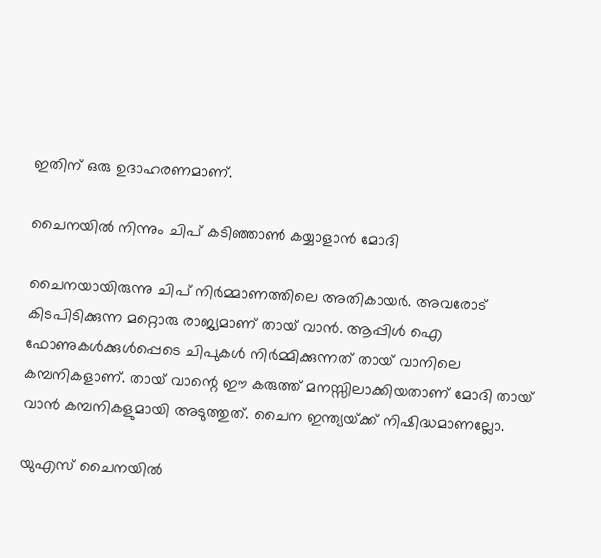ഇതിന് ഒരു ഉദാഹരണമാണ്.

ചൈനയില്‍ നിന്നും ചിപ് കടിഞ്ഞാണ്‍ കയ്യാളാന്‍ മോദി

ചൈനയായിരുന്നു ചിപ് നിര്‍മ്മാണത്തിലെ അതികായര്‍. അവരോട് കിടപിടിക്കുന്ന മറ്റൊരു രാജ്യമാണ് തായ് വാന്‍. ആപ്പിള്‍ ഐ ഫോണുകള്‍ക്കുള്‍പ്പെടെ ചിപുകള്‍ നിര്‍മ്മിക്കുന്നത് തായ് വാനിലെ കമ്പനികളാണ്. തായ് വാന്റെ ഈ കരുത്ത് മനസ്സിലാക്കിയതാണ് മോദി തായ് വാന്‍ കമ്പനികളുമായി അടുത്തുത്. ചൈന ഇന്ത്യയ്‌ക്ക് നിഷിദ്ധമാണല്ലോ.

യുഎസ് ചൈനയില്‍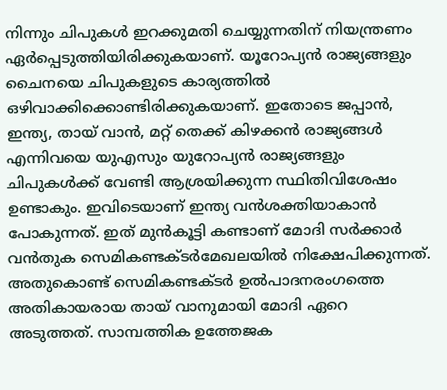നിന്നും ചിപുകള്‍ ഇറക്കുമതി ചെയ്യുന്നതിന് നിയന്ത്രണം ഏര്‍പ്പെടുത്തിയിരിക്കുകയാണ്. യൂറോപ്യന്‍ രാജ്യങ്ങളും ചൈനയെ ചിപുകളുടെ കാര്യത്തില്‍ ഒഴിവാക്കിക്കൊണ്ടിരിക്കുകയാണ്. ഇതോടെ ജപ്പാന്‍, ഇന്ത്യ, തായ് വാന്‍, മറ്റ് തെക്ക് കിഴക്കന്‍ രാജ്യങ്ങള്‍ എന്നിവയെ യുഎസും യുറോപ്യന്‍ രാജ്യങ്ങളും ചിപുകള്‍ക്ക് വേണ്ടി ആശ്രയിക്കുന്ന സ്ഥിതിവിശേഷം ഉണ്ടാകും. ഇവിടെയാണ് ഇന്ത്യ വന്‍ശക്തിയാകാന്‍ പോകുന്നത്. ഇത് മുന്‍കൂട്ടി കണ്ടാണ് മോദി സര്‍ക്കാര്‍ വന്‍തുക സെമികണ്ടക്ടര്‍മേഖലയില്‍ നിക്ഷേപിക്കുന്നത്. അതുകൊണ്ട് സെമികണ്ടക്ടര്‍ ഉല്‍പാദനരംഗത്തെ അതികായരായ തായ് വാനുമായി മോദി ഏറെ അടുത്തത്. സാമ്പത്തിക ഉത്തേജക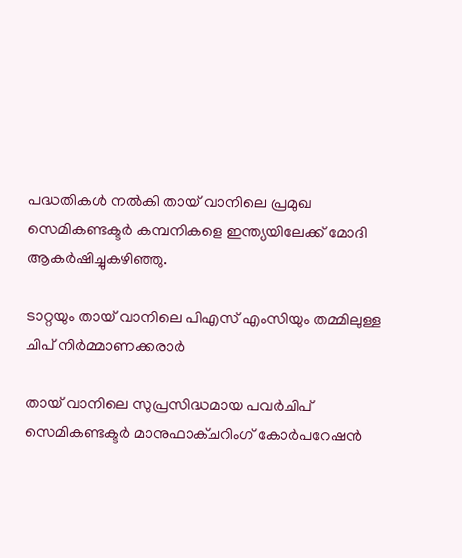പദ്ധതികള്‍ നല്‍കി തായ് വാനിലെ പ്രമുഖ സെമികണ്ടക്ടര്‍ കമ്പനികളെ ഇന്ത്യയിലേക്ക് മോദി ആകര്‍ഷിച്ചുകഴിഞ്ഞു.

ടാറ്റയും തായ് വാനിലെ പിഎസ് എംസിയും തമ്മിലുള്ള ചിപ് നിര്‍മ്മാണക്കരാര്‍

തായ് വാനിലെ സുപ്രസിദ്ധമായ പവര്‍ചിപ് സെമികണ്ടക്ടര്‍ മാനുഫാക്ചറിംഗ് കോര്‍പറേഷന്‍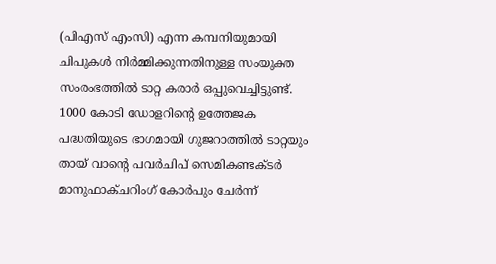(പിഎസ് എംസി) എന്ന കമ്പനിയുമായി ചിപുകള്‍ നിര്‍മ്മിക്കുന്നതിനുള്ള സംയുക്ത സംരംഭത്തില്‍ ടാറ്റ കരാര്‍ ഒപ്പുവെച്ചിട്ടുണ്ട്. 1000 കോടി ഡോളറിന്റെ ഉത്തേജക പദ്ധതിയുടെ ഭാഗമായി ഗുജറാത്തില്‍ ടാറ്റയും തായ് വാന്റെ പവര്‍ചിപ് സെമികണ്ടക്ടര്‍ മാനുഫാക്ചറിംഗ് കോര്‍പും ചേര്‍ന്ന്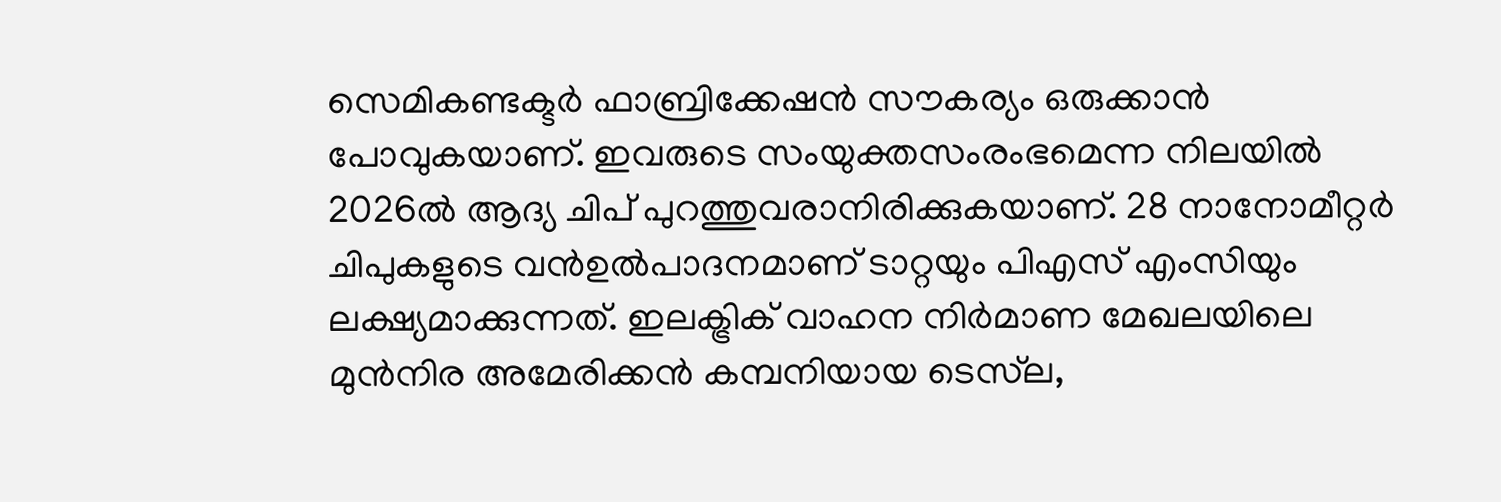സെമികണ്ടക്ടര്‍ ഫാബ്രിക്കേഷന്‍ സൗകര്യം ഒരുക്കാന്‍ പോവുകയാണ്. ഇവരുടെ സംയുക്തസംരംഭമെന്ന നിലയില്‍ 2026ല്‍ ആദ്യ ചിപ് പുറത്തുവരാനിരിക്കുകയാണ്. 28 നാനോമീറ്റര്‍ ചിപുകളുടെ വന്‍ഉല്‍പാദനമാണ് ടാറ്റയും പിഎസ് എംസിയും ലക്ഷ്യമാക്കുന്നത്. ഇലക്ട്രിക് വാഹന നിർമാണ മേഖലയിലെ മുൻനിര അമേരിക്കൻ കമ്പനിയായ ടെസ്‌ല,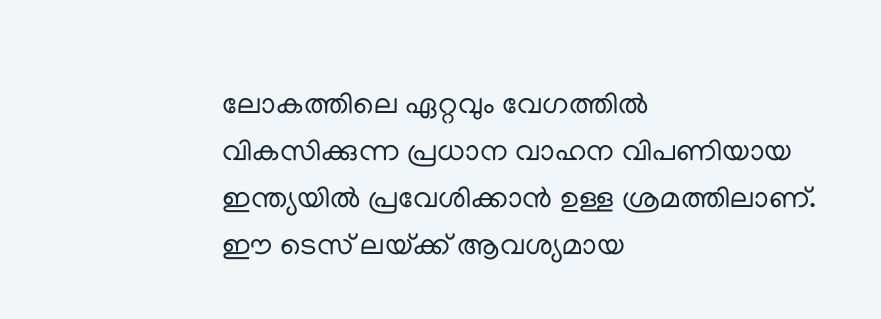ലോകത്തിലെ ഏറ്റവും വേഗത്തിൽ വികസിക്കുന്ന പ്രധാന വാഹന വിപണിയായ ഇന്ത്യയിൽ പ്രവേശിക്കാൻ ഉള്ള ശ്രമത്തിലാണ്. ഈ ടെസ് ലയ്‌ക്ക് ആവശ്യമായ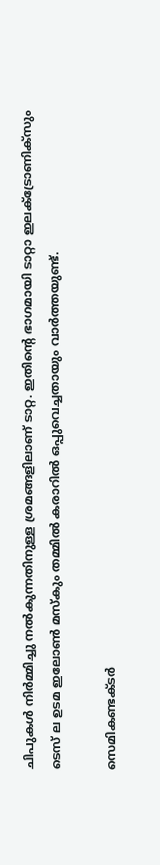ചിപുകള്‍ നിര്‍മ്മിച്ചു നല്‍കുന്നതിനുള്ള ശ്രമങ്ങളിലാണ് ടാറ്റ. ഇതിന്റെ ഭാഗമായി ടാറ്റാ ഇലക്ട്രോണിക്സും ടെസ് ല ഉടമ ഇലോണ്‍ മസ്കും തമ്മില്‍ കരാറില്‍ ഒപ്പുവെച്ചതായും വാര്‍ത്തയുണ്ട്.

സെമികണ്ടക്ടര്‍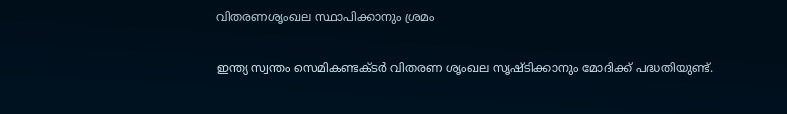വിതരണശൃംഖല സ്ഥാപിക്കാനും ശ്രമം

ഇന്ത്യ സ്വന്തം സെമികണ്ടക്ടര്‍ വിതരണ ശൃംഖല സൃഷ്ടിക്കാനും മോദിക്ക് പദ്ധതിയുണ്ട്.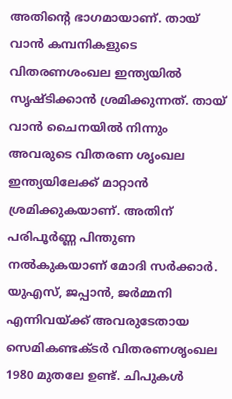അതിന്റെ ഭാഗമായാണ്. തായ് വാന്‍ കമ്പനികളുടെ വിതരണശംഖല ഇന്ത്യയില്‍ സൃഷ്ടിക്കാന്‍ ശ്രമിക്കുന്നത്. തായ് വാന്‍ ചൈനയില്‍ നിന്നും അവരുടെ വിതരണ ശൃംഖല ഇന്ത്യയിലേക്ക് മാറ്റാന്‍ ശ്രമിക്കുകയാണ്. അതിന് പരിപൂര്‍ണ്ണ പിന്തുണ നല്‍കുകയാണ് മോദി സര്‍ക്കാര്‍. യുഎസ്, ജപ്പാന്‍, ജര്‍മ്മനി എന്നിവയ്‌ക്ക് അവരുടേതായ സെമികണ്ടക്ടര്‍ വിതരണശൃംഖല 1980 മുതലേ ഉണ്ട്. ചിപുകള്‍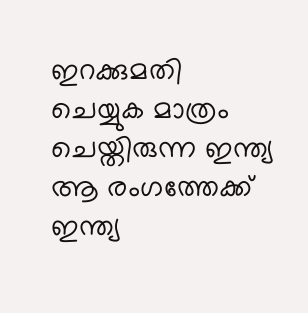ഇറക്കുമതി ചെയ്യുക മാത്രം ചെയ്തിരുന്ന ഇന്ത്യ ആ രംഗത്തേക്ക് ഇന്ത്യ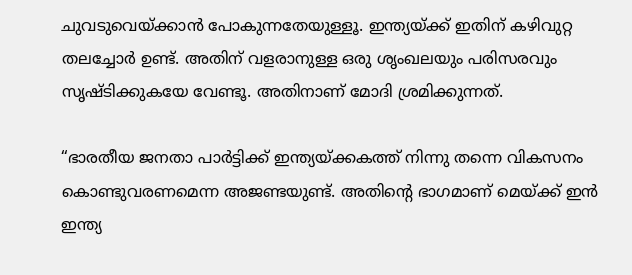ചുവടുവെയ്‌ക്കാന്‍ പോകുന്നതേയുള്ളൂ. ഇന്ത്യയ്‌ക്ക് ഇതിന് കഴിവുറ്റ തലച്ചോര്‍ ഉണ്ട്. അതിന് വളരാനുള്ള ഒരു ശൃംഖലയും പരിസരവും സൃഷ്ടിക്കുകയേ വേണ്ടൂ. അതിനാണ് മോദി ശ്രമിക്കുന്നത്.

“ഭാരതീയ ജനതാ പാര്‍ട്ടിക്ക് ഇന്ത്യയ്‌ക്കകത്ത് നിന്നു തന്നെ വികസനം കൊണ്ടുവരണമെന്ന അജണ്ടയുണ്ട്. അതിന്റെ ഭാഗമാണ് മെയ്‌ക്ക് ഇന്‍ ഇന്ത്യ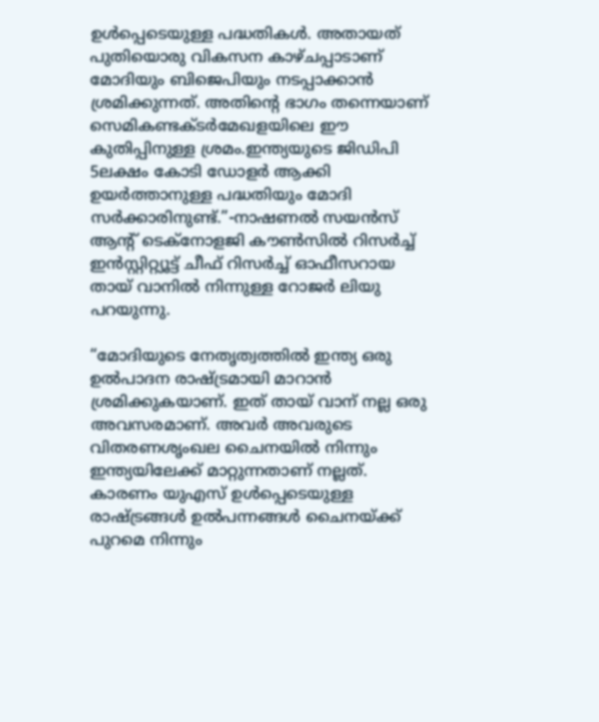ഉള്‍പ്പെടെയുള്ള പദ്ധതികള്‍. അതായത് പുതിയൊരു വികസന കാഴ്ചപ്പാടാണ് മോദിയും ബിജെപിയും നടപ്പാക്കാന്‍ ശ്രമിക്കുന്നത്. അതിന്റെ ഭാഗം തന്നെയാണ് സെമികണ്ടക്ടര്‍മേഖളയിലെ ഈ കുതിപ്പിനുള്ള ശ്രമം.ഇന്ത്യയുടെ ജിഡിപി 5ലക്ഷം കോടി ഡോളര്‍ ആക്കി ഉയര്‍ത്താനുള്ള പദ്ധതിയും മോദി സര്‍ക്കാരിനുണ്ട്.”-നാഷണല്‍ സയന്‍സ് ആന്‍റ് ടെക്നോളജി കൗണ്‍സില്‍ റിസര്‍ച്ച് ഇന്‍സ്റ്റിറ്റ്യൂട്ട് ചീഫ് റിസര്‍ച്ച് ഓഫീസറായ തായ് വാനില്‍ നിന്നുള്ള റോജര്‍ ലിയു പറയുന്നു.

“മോദിയുടെ നേതൃത്വത്തില്‍ ഇന്ത്യ ഒരു ഉല്‍പാദന രാഷ്‌ട്രമായി മാറാന്‍ ശ്രമിക്കുകയാണ്. ഇത് തായ് വാന് നല്ല ഒരു അവസരമാണ്. അവര്‍ അവരുടെ വിതരണശൃംഖല ചൈനയില്‍ നിന്നും ഇന്ത്യയിലേക്ക് മാറ്റുന്നതാണ് നല്ലത്. കാരണം യുഎസ് ഉള്‍പ്പെടെയുള്ള രാഷ്‌ട്രങ്ങള്‍ ഉല്‍പന്നങ്ങള്‍ ചൈനയ്‌ക്ക് പുറമെ നിന്നും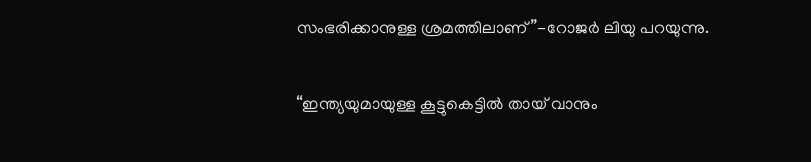സംഭരിക്കാനുള്ള ശ്രമത്തിലാണ്”-റോജര്‍ ലിയു പറയുന്നു.

“ഇന്ത്യയുമായുള്ള കൂട്ടുകെട്ടില്‍ തായ് വാനും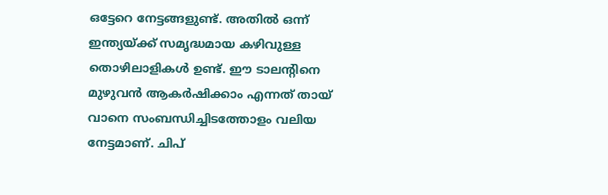ഒട്ടേറെ നേട്ടങ്ങളുണ്ട്. അതില്‍ ഒന്ന് ഇന്ത്യയ്‌ക്ക് സമൃദ്ധമായ കഴിവുള്ള തൊഴിലാളികള്‍ ഉണ്ട്. ഈ ടാലന്‍റിനെ മുഴുവന്‍ ആകര്‍ഷിക്കാം എന്നത് തായ് വാനെ സംബന്ധിച്ചിടത്തോളം വലിയ നേട്ടമാണ്. ചിപ്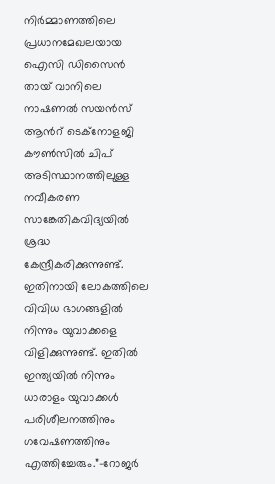നിര്‍മ്മാണത്തിലെ പ്രധാനമേഖലയായ ഐസി ഡിസൈന്‍ തായ് വാനിലെ നാഷണല്‍ സയന്‍സ് ആന്‍റ് ടെക്നോളജി കൗണ്‍സില്‍ ചിപ് അടിസ്ഥാനത്തിലുള്ള നവീകരണ സാങ്കേതികവിദ്യയില്‍ ശ്രദ്ധ കേന്ദ്രീകരിക്കുന്നുണ്ട്. ഇതിനായി ലോകത്തിലെ വിവിധ ഭാഗങ്ങളില്‍ നിന്നും യുവാക്കളെ വിളിക്കുന്നുണ്ട്. ഇതില്‍ ഇന്ത്യയില്‍ നിന്നും ധാരാളം യുവാക്കള്‍ പരിശീലനത്തിനും ഗവേഷണത്തിനും എത്തിച്ചേരും.”-റോജര്‍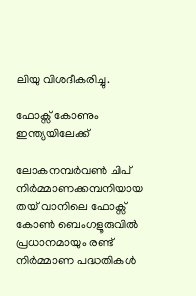ലിയു വിശദീകരിച്ചു.

ഫോക്സ് കോണും ഇന്ത്യയിലേക്ക്

ലോകനമ്പര്‍വണ്‍ ചിപ് നിര്‍മ്മാണക്കമ്പനിയായ തയ് വാനിലെ ഫോക്സ് കോണ്‍ ബെംഗളൂരുവില്‍ പ്രധാനമായും രണ്ട് നിര്‍മ്മാണ പദ്ധതികള്‍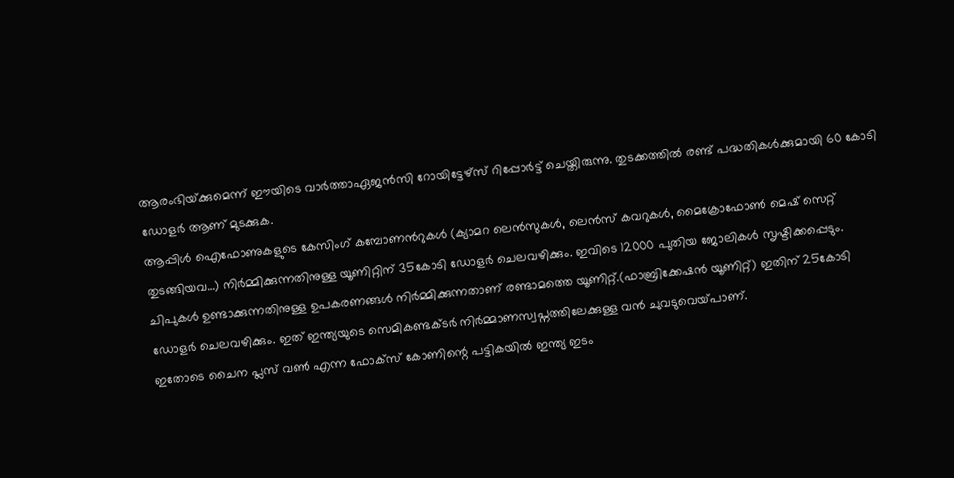ആരംഭിയ്‌ക്കുമെന്ന് ഈയിടെ വാര്‍ത്താഏജന്‍സി റോയിട്ടേഴ്സ് റിപ്പോര്‍ട്ട് ചെയ്തിരുന്നു. തുടക്കത്തില്‍ രണ്ട് പദ്ധതികള്‍ക്കുമായി 60 കോടി ഡോളര്‍ ആണ് മുടക്കുക.
ആപ്പിള്‍ ഐഫോണുകളുടെ കേസിംഗ് കമ്പോണന്‍റുകള്‍ (ക്യാമറ ലെന്‍സുകള്‍, ലെന്‍സ് കവറുകള്‍, മൈക്രോഫോണ്‍ മെഷ് സെറ്റ് തുടങ്ങിയവ…) നിര്‍മ്മിക്കുന്നതിനുള്ള യൂണിറ്റിന് 35കോടി ഡോളര്‍ ചെലവഴിക്കും. ഇവിടെ 12000 പുതിയ ജോലികള്‍ സൃഷ്ടിക്കപ്പെടും. ചിപുകള്‍ ഉണ്ടാക്കുന്നതിനുള്ള ഉപകരണങ്ങള്‍ നിര്‍മ്മിക്കുന്നതാണ് രണ്ടാമത്തെ യൂണിറ്റ്.(ഫാബ്രിക്കേഷന്‍ യൂണിറ്റ്) ഇതിന് 25കോടി ഡോളര്‍ ചെലവഴിക്കും. ഇത് ഇന്ത്യയുടെ സെമികണ്ടക്ടര്‍ നിര്‍മ്മാണസ്വപ്നത്തിലേക്കുള്ള വന്‍ ചുവടുവെയ്‌പാണ്.
ഇതോടെ ചൈന പ്ലസ് വണ്‍ എന്ന ഫോക്സ് കോണിന്റെ പട്ടികയില്‍ ഇന്ത്യ ഇടം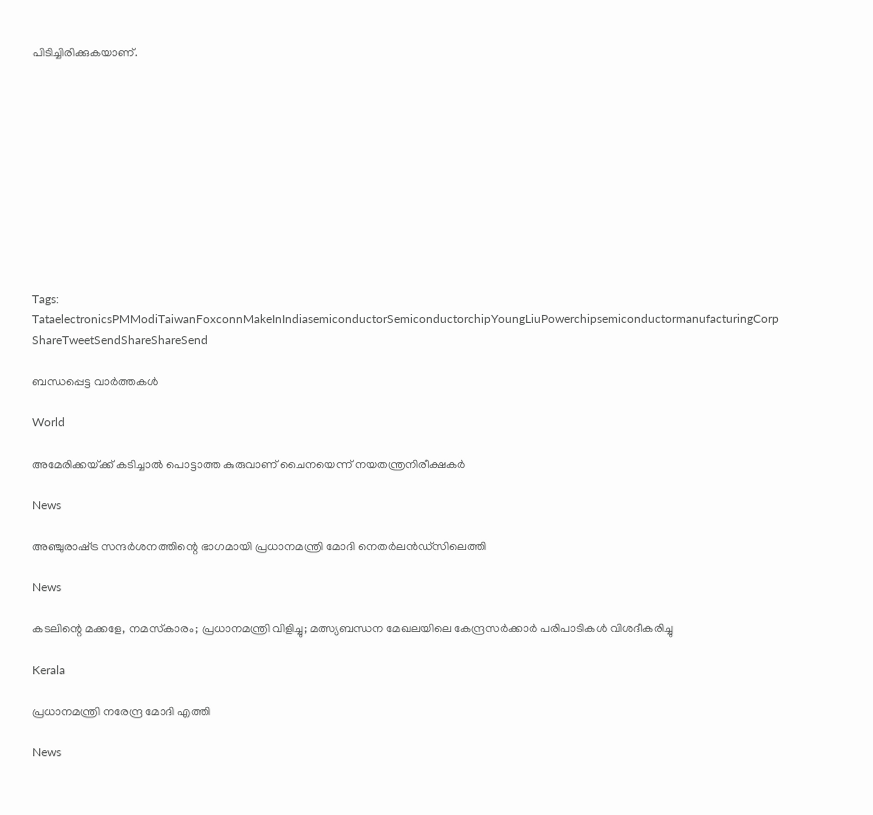പിടിച്ചിരിക്കുകയാണ്.











Tags: TataelectronicsPMModiTaiwanFoxconnMakeInIndiasemiconductorSemiconductorchipYoungLiuPowerchipsemiconductormanufacturingCorp
ShareTweetSendShareShareSend

ബന്ധപ്പെട്ട വാര്‍ത്തകള്‍

World

അമേരിക്കയ്‌ക്ക് കടിച്ചാല്‍ പൊട്ടാത്ത കുരുവാണ് ചൈനയെന്ന് നയതന്ത്രനിരീക്ഷകര്‍

News

അഞ്ചുരാഷ്‌ട്ര സന്ദർശനത്തിന്റെ ഭാഗമായി പ്രധാനമന്ത്രി മോദി നെതർലൻഡ്‌സിലെത്തി

News

കടലിന്റെ മക്കളേ, നമസ്‌കാരം; പ്രധാനമന്ത്രി വിളിച്ചു; മത്സ്യബന്ധന മേഖലയിലെ കേന്ദ്രസർക്കാർ പരിപാടികൾ വിശദീകരിച്ചു

Kerala

പ്രധാനമന്ത്രി നരേന്ദ്ര മോദി എത്തി

News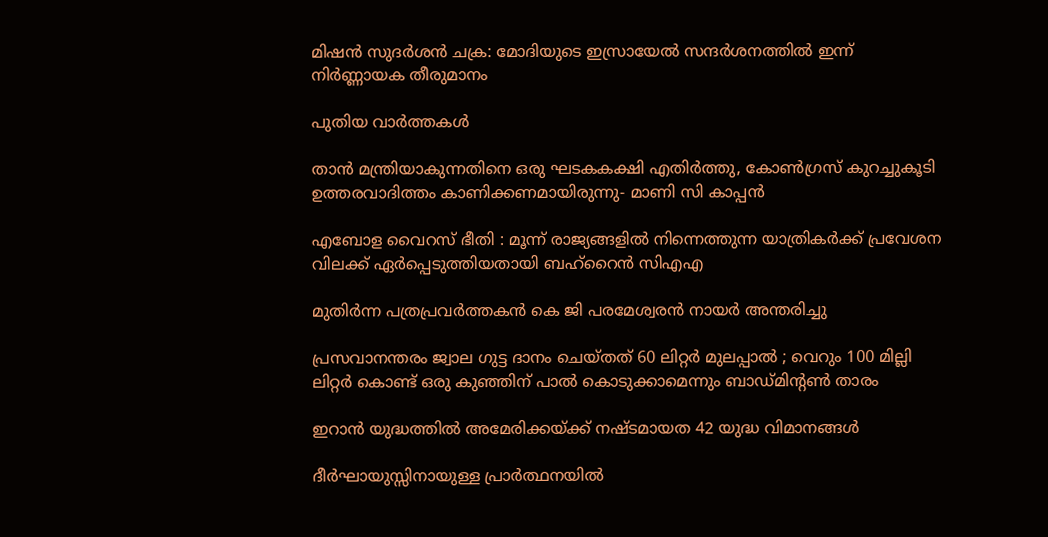മിഷൻ സുദർശൻ ചക്ര: മോദിയുടെ ഇസ്രായേൽ സന്ദർശനത്തിൽ ഇന്ന് നിർണ്ണായക തീരുമാനം

പുതിയ വാര്‍ത്തകള്‍

താന്‍ മന്ത്രിയാകുന്നതിനെ ഒരു ഘടകകക്ഷി എതിര്‍ത്തു, കോണ്‍ഗ്രസ് കുറച്ചുകൂടി ഉത്തരവാദിത്തം കാണിക്കണമായിരുന്നു- മാണി സി കാപ്പന്‍

എബോള വൈറസ് ഭീതി : മൂന്ന് രാജ്യങ്ങളിൽ നിന്നെത്തുന്ന യാത്രികർക്ക് പ്രവേശന വിലക്ക് ഏർപ്പെടുത്തിയതായി ബഹ്‌റൈൻ സിഎഎ

മുതിര്‍ന്ന പത്രപ്രവര്‍ത്തകന്‍ കെ ജി പരമേശ്വരന്‍ നായര്‍ അന്തരിച്ചു

പ്രസവാനന്തരം ജ്വാല ഗുട്ട ദാനം ചെയ്തത് 60 ലിറ്റർ മുലപ്പാൽ ; വെറും 100 മില്ലി ലിറ്റർ കൊണ്ട് ഒരു കുഞ്ഞിന് പാൽ കൊടുക്കാമെന്നും ബാഡ്മിൻ്റൺ താരം

ഇറാൻ യുദ്ധത്തിൽ അമേരിക്കയ്‌ക്ക് നഷ്ടമായത 42 യുദ്ധ വിമാനങ്ങൾ

ദീർഘായുസ്സിനായുള്ള പ്രാർത്ഥനയിൽ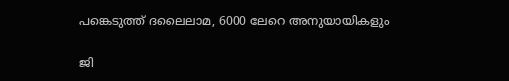പങ്കെടുത്ത് ദലൈലാമ, 6000 ലേറെ അനുയായികളും

ജി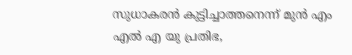സുധാകരന്‍ കുട്ടിച്ചാത്തനെന്ന് മുന്‍ എം എല്‍ എ യു പ്രതിഭ,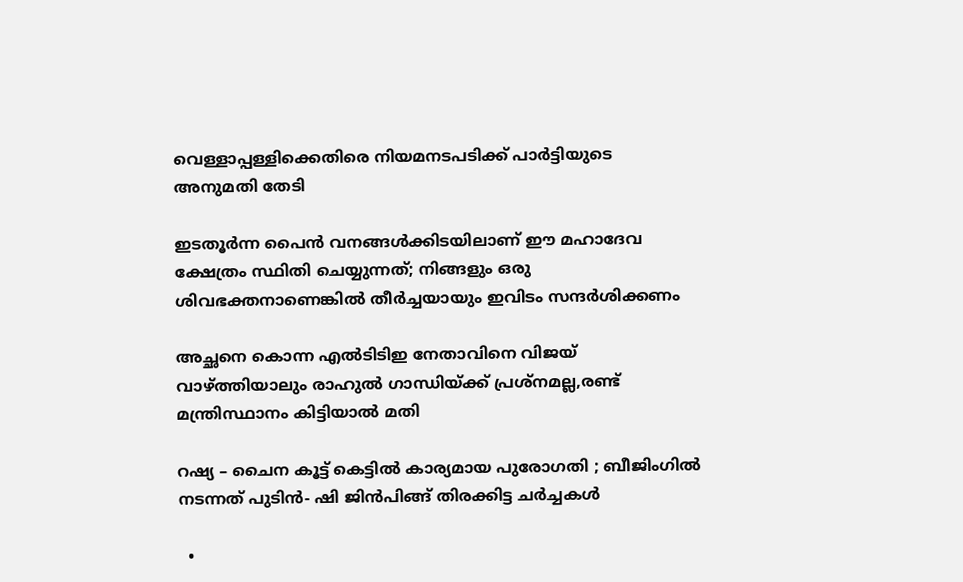വെള്ളാപ്പള്ളിക്കെതിരെ നിയമനടപടിക്ക് പാര്‍ട്ടിയുടെ അനുമതി തേടി

ഇടതൂർന്ന പൈൻ വനങ്ങൾക്കിടയിലാണ് ഈ മഹാദേവ ക്ഷേത്രം സ്ഥിതി ചെയ്യുന്നത്; നിങ്ങളും ഒരു ശിവഭക്തനാണെങ്കിൽ തീർച്ചയായും ഇവിടം സന്ദർശിക്കണം

അച്ഛനെ കൊന്ന എല്‍ടിടിഇ നേതാവിനെ വിജയ് വാഴ്‌ത്തിയാലും രാഹുല്‍ ഗാന്ധിയ്‌ക്ക് പ്രശ്നമല്ല,രണ്ട് മന്ത്രിസ്ഥാനം കിട്ടിയാല്‍ മതി

റഷ്യ – ചൈന കൂട്ട് കെട്ടിൽ കാര്യമായ പുരോഗതി ; ബീജിംഗിൽ നടന്നത് പുടിൻ- ഷി ജിൻപിങ്ങ് തിരക്കിട്ട ചർച്ചകൾ

  •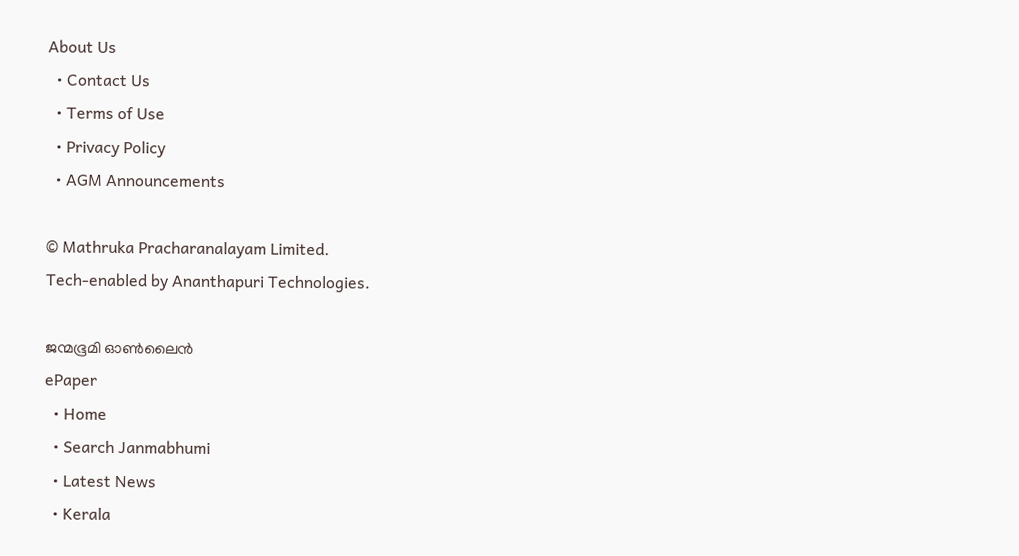About Us
  • Contact Us
  • Terms of Use
  • Privacy Policy
  • AGM Announcements

© Mathruka Pracharanalayam Limited.
Tech-enabled by Ananthapuri Technologies.

ജന്മഭൂമി ഓണ്‍ലൈന്‍
ePaper
  • Home
  • Search Janmabhumi
  • Latest News
  • Kerala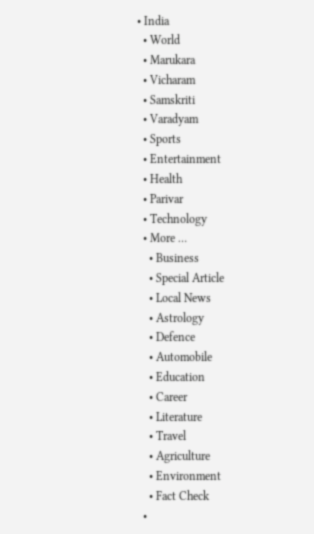• India
  • World
  • Marukara
  • Vicharam
  • Samskriti
  • Varadyam
  • Sports
  • Entertainment
  • Health
  • Parivar
  • Technology
  • More …
    • Business
    • Special Article
    • Local News
    • Astrology
    • Defence
    • Automobile
    • Education
    • Career
    • Literature
    • Travel
    • Agriculture
    • Environment
    • Fact Check
  •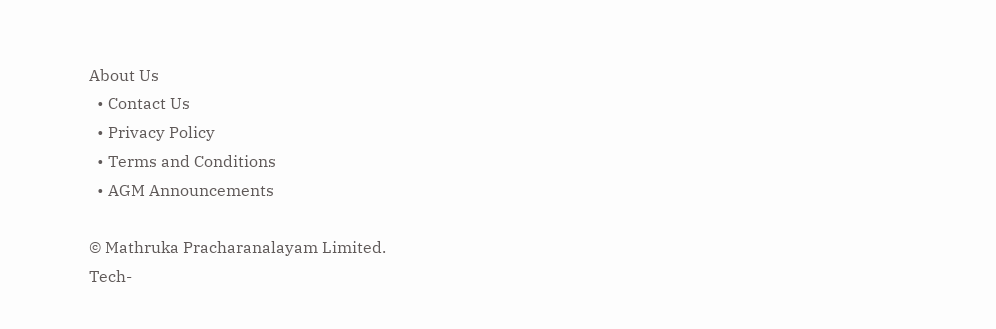About Us
  • Contact Us
  • Privacy Policy
  • Terms and Conditions
  • AGM Announcements

© Mathruka Pracharanalayam Limited.
Tech-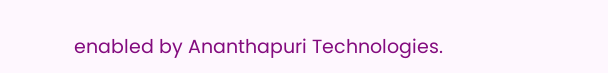enabled by Ananthapuri Technologies.